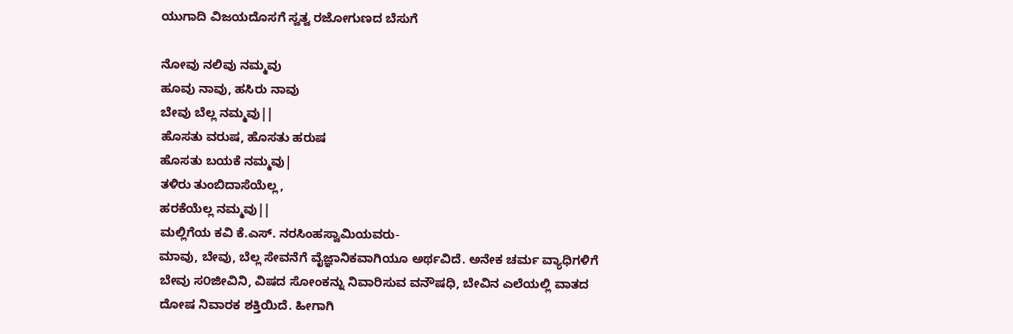ಯುಗಾದಿ ವಿಜಯದೊಸಗೆ ಸ್ವತ್ವ ರಜೋಗುಣದ ಬೆಸುಗೆ

ನೋವು ನಲಿವು ನಮ್ಮವು
ಹೂವು ನಾವು, ಹಸಿರು ನಾವು
ಬೇವು ಬೆಲ್ಲ ನಮ್ಮವು||
ಹೊಸತು ವರುಷ, ಹೊಸತು ಹರುಷ
ಹೊಸತು ಬಯಕೆ ನಮ್ಮವು|
ತಳಿರು ತುಂಬಿದಾಸೆಯೆಲ್ಲ,
ಹರಕೆಯೆಲ್ಲ ನಮ್ಮವು||
ಮಲ್ಲಿಗೆಯ ಕವಿ ಕೆ.ಎಸ್. ನರಸಿಂಹಸ್ವಾಮಿಯವರು-
ಮಾವು, ಬೇವು, ಬೆಲ್ಲ ಸೇವನೆಗೆ ವೈಜ್ಞಾನಿಕವಾಗಿಯೂ ಅರ್ಥವಿದೆ. ಅನೇಕ ಚರ್ಮ ವ್ಯಾಧಿಗಳಿಗೆ ಬೇವು ಸ೦ಜೀವಿನಿ, ವಿಷದ ಸೋಂಕನ್ನು ನಿವಾರಿಸುವ ವನೌಷಧಿ, ಬೇವಿನ ಎಲೆಯಲ್ಲಿ ವಾತದ ದೋಷ ನಿವಾರಕ ಶಕ್ತಿಯಿದೆ. ಹೀಗಾಗಿ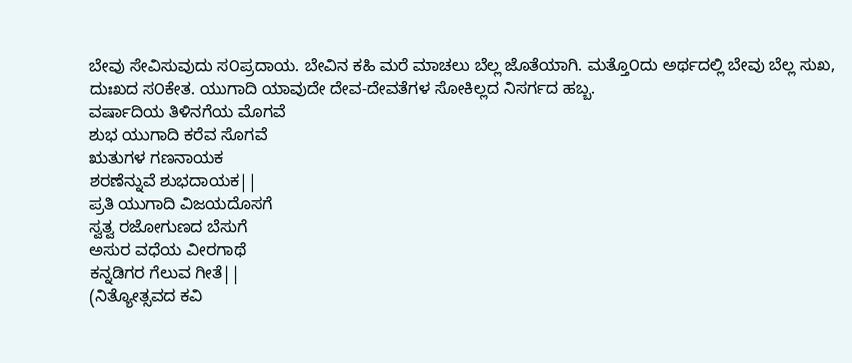ಬೇವು ಸೇವಿಸುವುದು ಸ೦ಪ್ರದಾಯ. ಬೇವಿನ ಕಹಿ ಮರೆ ಮಾಚಲು ಬೆಲ್ಲ ಜೊತೆಯಾಗಿ. ಮತ್ತೊ೦ದು ಅರ್ಥದಲ್ಲಿ ಬೇವು ಬೆಲ್ಲ ಸುಖ, ದುಃಖದ ಸ೦ಕೇತ. ಯುಗಾದಿ ಯಾವುದೇ ದೇವ-ದೇವತೆಗಳ ಸೋಕಿಲ್ಲದ ನಿಸರ್ಗದ ಹಬ್ಬ.
ವರ್ಷಾದಿಯ ತಿಳಿನಗೆಯ ಮೊಗವೆ
ಶುಭ ಯುಗಾದಿ ಕರೆವ ಸೊಗವೆ
ಋತುಗಳ ಗಣನಾಯಕ
ಶರಣೆನ್ನುವೆ ಶುಭದಾಯಕ||
ಪ್ರತಿ ಯುಗಾದಿ ವಿಜಯದೊಸಗೆ
ಸ್ವತ್ವ ರಜೋಗುಣದ ಬೆಸುಗೆ
ಅಸುರ ವಧೆಯ ವೀರಗಾಥೆ
ಕನ್ನಡಿಗರ ಗೆಲುವ ಗೀತೆ||
(ನಿತ್ಯೋತ್ಸವದ ಕವಿ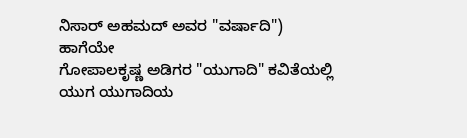ನಿಸಾರ್ ಅಹಮದ್ ಅವರ "ವರ್ಷಾದಿ")
ಹಾಗೆಯೇ
ಗೋಪಾಲಕೃಷ್ಣ ಅಡಿಗರ "ಯುಗಾದಿ" ಕವಿತೆಯಲ್ಲಿ
ಯುಗ ಯುಗಾದಿಯ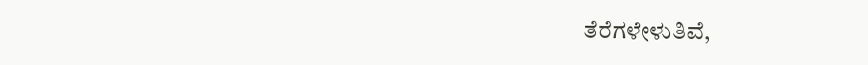ತೆರೆಗಳೇಳುತಿವೆ,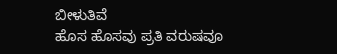ಬೀಳುತಿವೆ
ಹೊಸ ಹೊಸವು ಪ್ರತಿ ವರುಷವೂ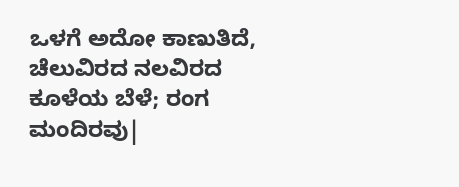ಒಳಗೆ ಅದೋ ಕಾಣುತಿದೆ, ಚೆಲುವಿರದ ನಲವಿರದ
ಕೂಳೆಯ ಬೆಳೆ; ರಂಗ ಮಂದಿರವು|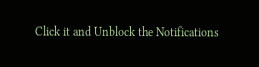Click it and Unblock the Notifications